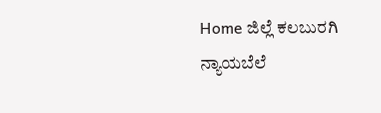Home ಜಿಲ್ಲೆ ಕಲಬುರಗಿ ನ್ಯಾಯಬೆಲೆ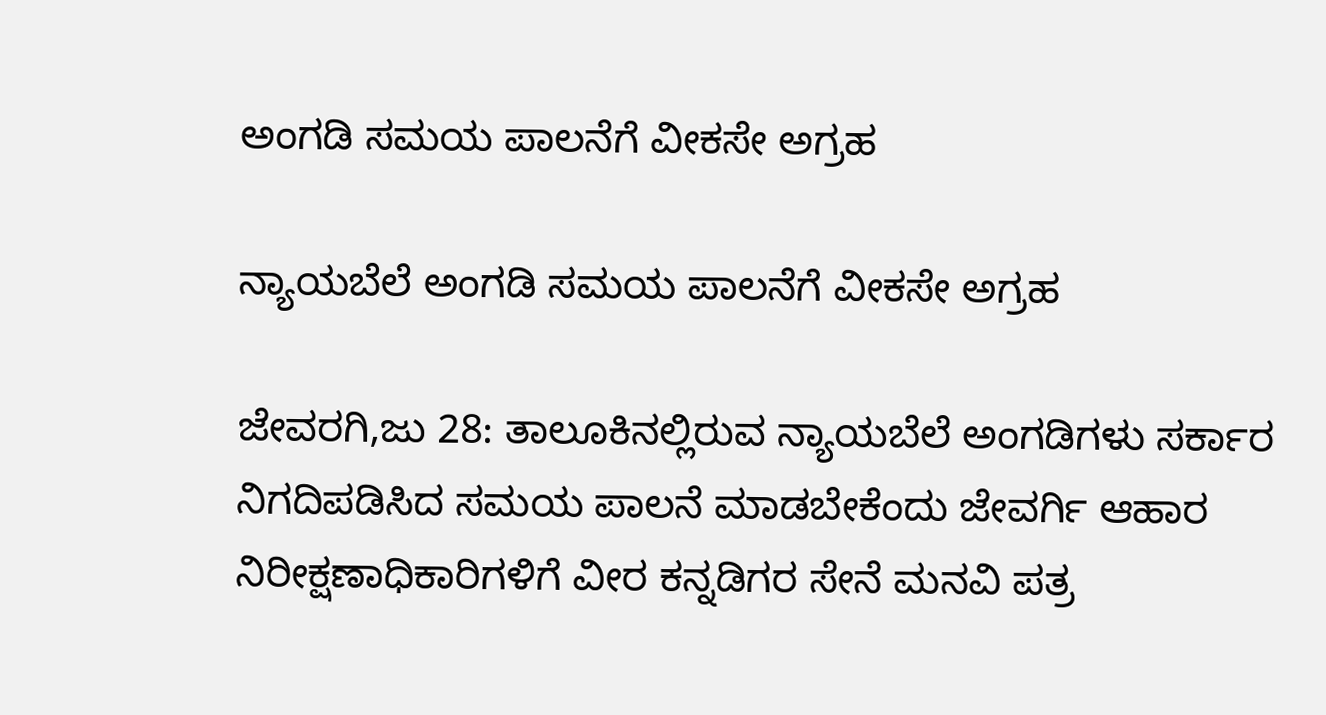ಅಂಗಡಿ ಸಮಯ ಪಾಲನೆಗೆ ವೀಕಸೇ ಅಗ್ರಹ

ನ್ಯಾಯಬೆಲೆ ಅಂಗಡಿ ಸಮಯ ಪಾಲನೆಗೆ ವೀಕಸೇ ಅಗ್ರಹ

ಜೇವರಗಿ,ಜು 28: ತಾಲೂಕಿನಲ್ಲಿರುವ ನ್ಯಾಯಬೆಲೆ ಅಂಗಡಿಗಳು ಸರ್ಕಾರ ನಿಗದಿಪಡಿಸಿದ ಸಮಯ ಪಾಲನೆ ಮಾಡಬೇಕೆಂದು ಜೇವರ್ಗಿ ಆಹಾರ ನಿರೀಕ್ಷಣಾಧಿಕಾರಿಗಳಿಗೆ ವೀರ ಕನ್ನಡಿಗರ ಸೇನೆ ಮನವಿ ಪತ್ರ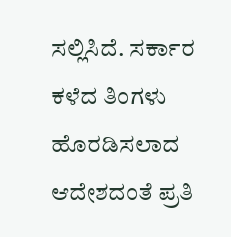ಸಲ್ಲಿಸಿದೆ. ಸರ್ಕಾರ ಕಳೆದ ತಿಂಗಳು ಹೊರಡಿಸಲಾದ ಆದೇಶದಂತೆ ಪ್ರತಿ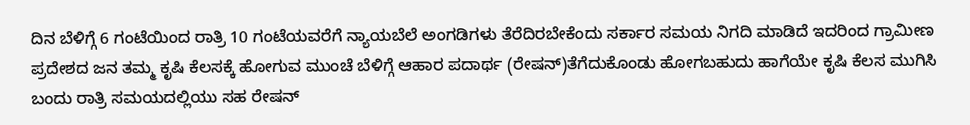ದಿನ ಬೆಳಿಗ್ಗೆ 6 ಗಂಟೆಯಿಂದ ರಾತ್ರಿ 10 ಗಂಟೆಯವರೆಗೆ ನ್ಯಾಯಬೆಲೆ ಅಂಗಡಿಗಳು ತೆರೆದಿರಬೇಕೆಂದು ಸರ್ಕಾರ ಸಮಯ ನಿಗದಿ ಮಾಡಿದೆ ಇದರಿಂದ ಗ್ರಾಮೀಣ ಪ್ರದೇಶದ ಜನ ತಮ್ಮ ಕೃಷಿ ಕೆಲಸಕ್ಕೆ ಹೋಗುವ ಮುಂಚೆ ಬೆಳಿಗ್ಗೆ ಆಹಾರ ಪದಾರ್ಥ (ರೇಷನ್)ತೆಗೆದುಕೊಂಡು ಹೋಗಬಹುದು ಹಾಗೆಯೇ ಕೃಷಿ ಕೆಲಸ ಮುಗಿಸಿ ಬಂದು ರಾತ್ರಿ ಸಮಯದಲ್ಲಿಯು ಸಹ ರೇಷನ್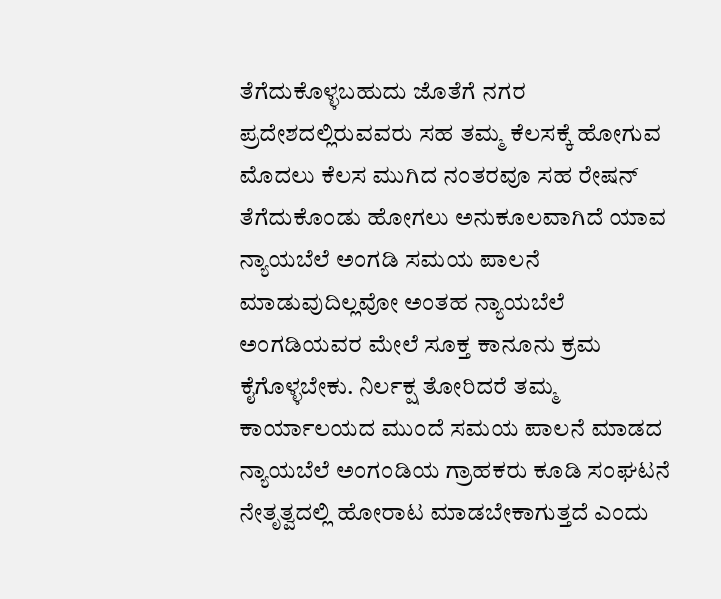ತೆಗೆದುಕೊಳ್ಳಬಹುದು ಜೊತೆಗೆ ನಗರ ಪ್ರದೇಶದಲ್ಲಿರುವವರು ಸಹ ತಮ್ಮ ಕೆಲಸಕ್ಕೆ ಹೋಗುವ ಮೊದಲು ಕೆಲಸ ಮುಗಿದ ನಂತರವೂ ಸಹ ರೇಷನ್ ತೆಗೆದುಕೊಂಡು ಹೋಗಲು ಅನುಕೂಲವಾಗಿದೆ ಯಾವ ನ್ಯಾಯಬೆಲೆ ಅಂಗಡಿ ಸಮಯ ಪಾಲನೆ ಮಾಡುವುದಿಲ್ಲವೋ ಅಂತಹ ನ್ಯಾಯಬೆಲೆ ಅಂಗಡಿಯವರ ಮೇಲೆ ಸೂಕ್ತ ಕಾನೂನು ಕ್ರಮ ಕೈಗೊಳ್ಳಬೇಕು. ನಿರ್ಲಕ್ಷ ತೋರಿದರೆ ತಮ್ಮ ಕಾರ್ಯಾಲಯದ ಮುಂದೆ ಸಮಯ ಪಾಲನೆ ಮಾಡದ ನ್ಯಾಯಬೆಲೆ ಅಂಗಂಡಿಯ ಗ್ರಾಹಕರು ಕೂಡಿ ಸಂಘಟನೆ ನೇತೃತ್ವದಲ್ಲಿ ಹೋರಾಟ ಮಾಡಬೇಕಾಗುತ್ತದೆ ಎಂದು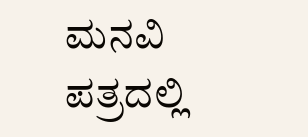ಮನವಿ ಪತ್ರದಲ್ಲಿ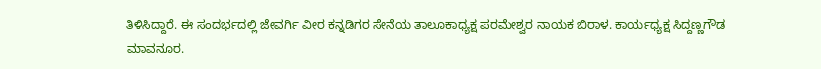ತಿಳಿಸಿದ್ದಾರೆ. ಈ ಸಂದರ್ಭದಲ್ಲಿ ಜೇವರ್ಗಿ ವೀರ ಕನ್ನಡಿಗರ ಸೇನೆಯ ತಾಲೂಕಾಧ್ಯಕ್ಷ ಪರಮೇಶ್ವರ ನಾಯಕ ಬಿರಾಳ. ಕಾರ್ಯಧ್ಯಕ್ಷ ಸಿದ್ದಣ್ಣಗೌಡ ಮಾವನೂರ.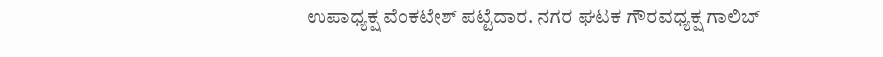ಉಪಾಧ್ಯಕ್ಷ ವೆಂಕಟೇಶ್ ಪಟ್ಟೆದಾರ. ನಗರ ಘಟಕ ಗೌರವಧ್ಯಕ್ಷ ಗಾಲಿಬ್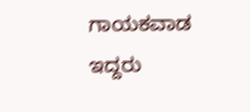ಗಾಯಕವಾಡ ಇದ್ದರು